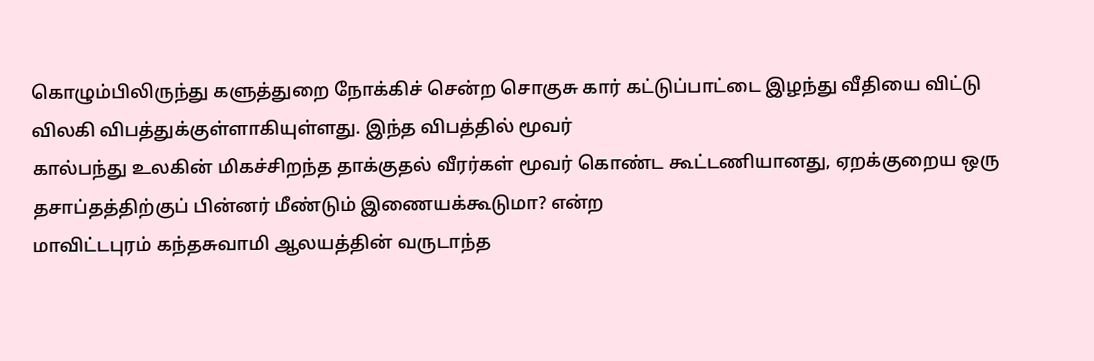கொழும்பிலிருந்து களுத்துறை நோக்கிச் சென்ற சொகுசு கார் கட்டுப்பாட்டை இழந்து வீதியை விட்டு விலகி விபத்துக்குள்ளாகியுள்ளது. இந்த விபத்தில் மூவர்
கால்பந்து உலகின் மிகச்சிறந்த தாக்குதல் வீரர்கள் மூவர் கொண்ட கூட்டணியானது, ஏறக்குறைய ஒரு தசாப்தத்திற்குப் பின்னர் மீண்டும் இணையக்கூடுமா? என்ற
மாவிட்டபுரம் கந்தசுவாமி ஆலயத்தின் வருடாந்த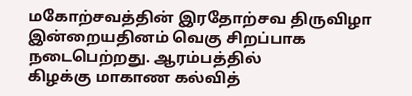மகோற்சவத்தின் இரதோற்சவ திருவிழா இன்றையதினம் வெகு சிறப்பாக நடைபெற்றது. ஆரம்பத்தில்
கிழக்கு மாகாண கல்வித்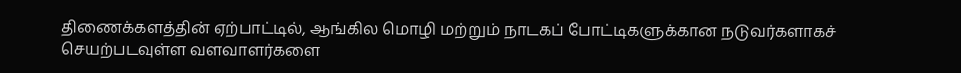திணைக்களத்தின் ஏற்பாட்டில், ஆங்கில மொழி மற்றும் நாடகப் போட்டிகளுக்கான நடுவர்களாகச் செயற்படவுள்ள வளவாளர்களை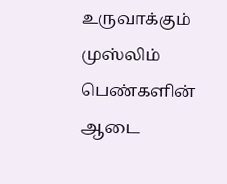உருவாக்கும்
முஸ்லிம் பெண்களின் ஆடை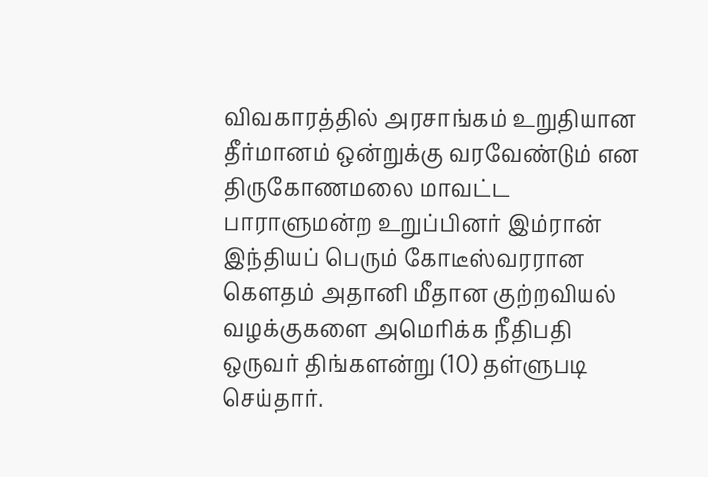விவகாரத்தில் அரசாங்கம் உறுதியான தீர்மானம் ஒன்றுக்கு வரவேண்டும் என திருகோணமலை மாவட்ட பாராளுமன்ற உறுப்பினர் இம்ரான்
இந்தியப் பெரும் கோடீஸ்வரரான கௌதம் அதானி மீதான குற்றவியல் வழக்குகளை அமெரிக்க நீதிபதி ஒருவர் திங்களன்று (10) தள்ளுபடி செய்தார்.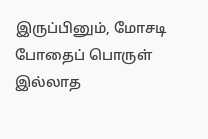இருப்பினும், மோசடி
போதைப் பொருள் இல்லாத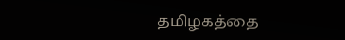தமிழகத்தை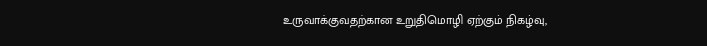உருவாக்குவதற்கான உறுதிமொழி ஏற்கும் நிகழ்வு,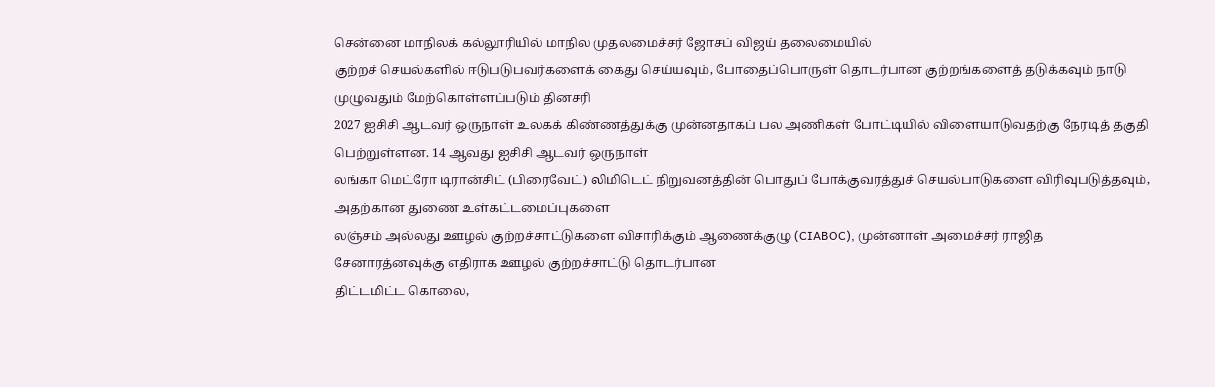சென்னை மாநிலக் கல்லூரியில் மாநில முதலமைச்சர் ஜோசப் விஜய் தலைமையில்
குற்றச் செயல்களில் ஈடுபடுபவர்களைக் கைது செய்யவும், போதைப்பொருள் தொடர்பான குற்றங்களைத் தடுக்கவும் நாடு முழுவதும் மேற்கொள்ளப்படும் தினசரி
2027 ஐசிசி ஆடவர் ஒருநாள் உலகக் கிண்ணத்துக்கு முன்னதாகப் பல அணிகள் போட்டியில் விளையாடுவதற்கு நேரடித் தகுதி பெற்றுள்ளன. 14 ஆவது ஐசிசி ஆடவர் ஒருநாள்
லங்கா மெட்ரோ டிரான்சிட் (பிரைவேட்) லிமிடெட் நிறுவனத்தின் பொதுப் போக்குவரத்துச் செயல்பாடுகளை விரிவுபடுத்தவும், அதற்கான துணை உள்கட்டமைப்புகளை
லஞ்சம் அல்லது ஊழல் குற்றச்சாட்டுகளை விசாரிக்கும் ஆணைக்குழு (CIABOC), முன்னாள் அமைச்சர் ராஜித சேனாரத்னவுக்கு எதிராக ஊழல் குற்றச்சாட்டு தொடர்பான
திட்டமிட்ட கொலை,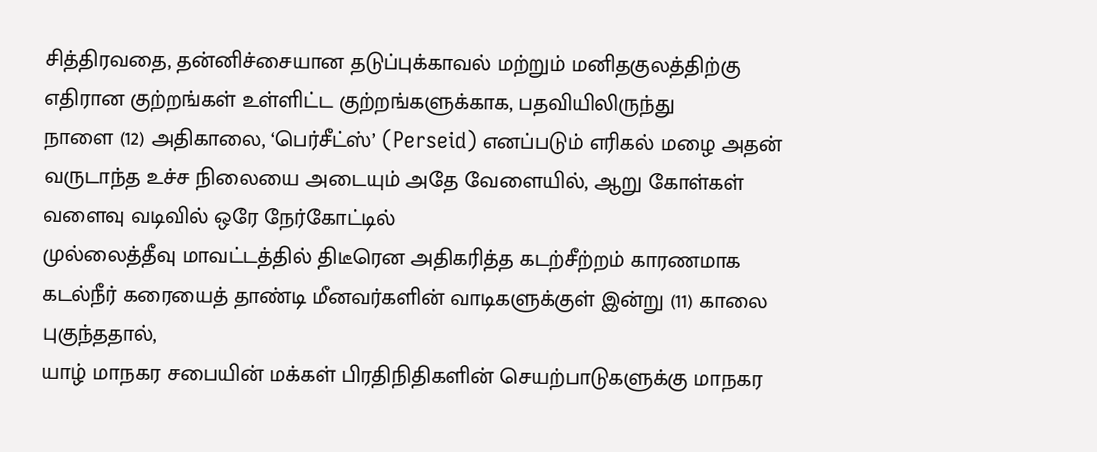சித்திரவதை, தன்னிச்சையான தடுப்புக்காவல் மற்றும் மனிதகுலத்திற்கு எதிரான குற்றங்கள் உள்ளிட்ட குற்றங்களுக்காக, பதவியிலிருந்து
நாளை (12) அதிகாலை, ‘பெர்சீட்ஸ்’ (Perseid) எனப்படும் எரிகல் மழை அதன் வருடாந்த உச்ச நிலையை அடையும் அதே வேளையில், ஆறு கோள்கள் வளைவு வடிவில் ஒரே நேர்கோட்டில்
முல்லைத்தீவு மாவட்டத்தில் திடீரென அதிகரித்த கடற்சீற்றம் காரணமாக கடல்நீர் கரையைத் தாண்டி மீனவர்களின் வாடிகளுக்குள் இன்று (11) காலை புகுந்ததால்,
யாழ் மாநகர சபையின் மக்கள் பிரதிநிதிகளின் செயற்பாடுகளுக்கு மாநகர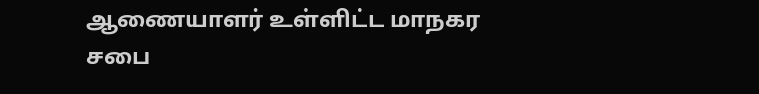ஆணையாளர் உள்ளிட்ட மாநகர சபை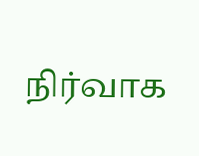நிர்வாக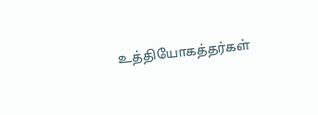உத்தியோகத்தர்கள்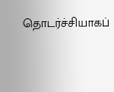தொடர்ச்சியாகப்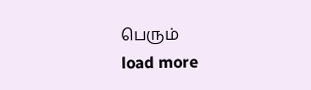பெரும்
load more